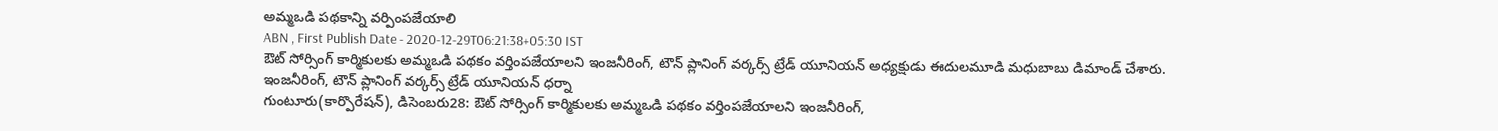అమ్మఒడి పథకాన్ని వర్పింపజేయాలి
ABN , First Publish Date - 2020-12-29T06:21:38+05:30 IST
ఔట్ సోర్సింగ్ కార్మికులకు అమ్మఒడి పథకం వర్తింపజేయాలని ఇంజనీరింగ్, టౌన్ ప్లానింగ్ వర్కర్స్ ట్రేడ్ యూనియన్ అధ్యక్షుడు ఈదులమూడి మధుబాబు డిమాండ్ చేశారు.
ఇంజనీరింగ్, టౌన్ ప్లానింగ్ వర్కర్స్ ట్రేడ్ యూనియన్ ధర్నా
గుంటూరు(కార్పొరేషన్), డిసెంబరు28: ఔట్ సోర్సింగ్ కార్మికులకు అమ్మఒడి పథకం వర్తింపజేయాలని ఇంజనీరింగ్,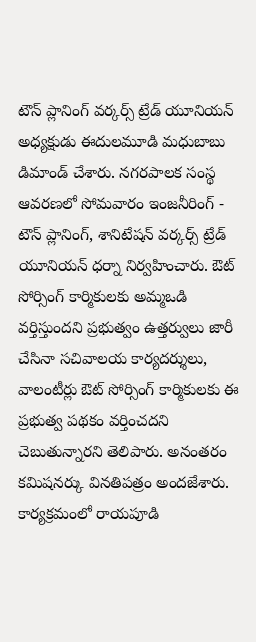టౌన్ ప్లానింగ్ వర్కర్స్ ట్రేడ్ యూనియన్ అధ్యక్షుడు ఈదులమూడి మధుబాబు డిమాండ్ చేశారు. నగరపాలక సంస్థ ఆవరణలో సోమవారం ఇంజనీరింగ్ - టౌన్ ప్లానింగ్, శానిటేషన్ వర్కర్స్ ట్రేడ్ యూనియన్ ధర్నా నిర్వహించారు. ఔట్ సోర్సింగ్ కార్మికులకు అమ్మఒడి వర్తిస్తుందని ప్రభుత్వం ఉత్తర్వులు జారీ చేసినా సచివాలయ కార్యదర్శులు, వాలంటీర్లు ఔట్ సోర్సింగ్ కార్మికులకు ఈ ప్రభుత్వ పథకం వర్తించదని చెబుతున్నారని తెలిపారు. అనంతరం కమిషనర్కు వినతిపత్రం అందజేశారు. కార్యక్రమంలో రాయపూడి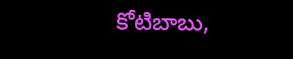కోటిబాబు,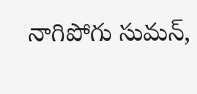నాగిపోగు సుమన్,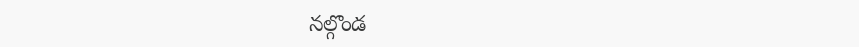నల్గొండ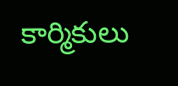కార్మికులు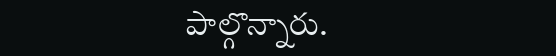పాల్గొన్నారు.